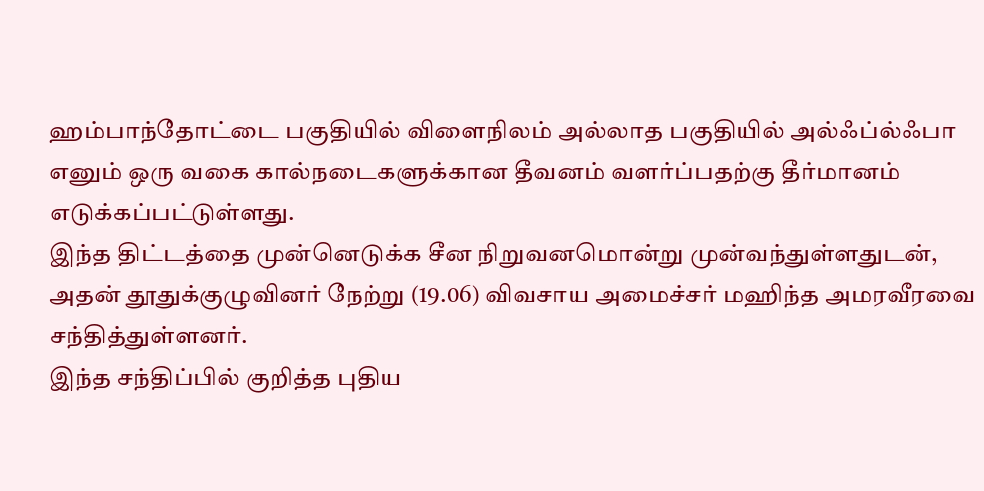ஹம்பாந்தோட்டை பகுதியில் விளைநிலம் அல்லாத பகுதியில் அல்ஃப்ல்ஃபா எனும் ஒரு வகை கால்நடைகளுக்கான தீவனம் வளர்ப்பதற்கு தீர்மானம் எடுக்கப்பட்டுள்ளது.
இந்த திட்டத்தை முன்னெடுக்க சீன நிறுவனமொன்று முன்வந்துள்ளதுடன், அதன் தூதுக்குழுவினர் நேற்று (19.06) விவசாய அமைச்சர் மஹிந்த அமரவீரவை சந்தித்துள்ளனர்.
இந்த சந்திப்பில் குறித்த புதிய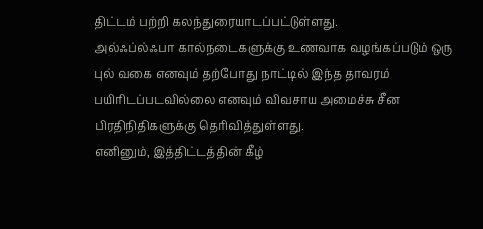திட்டம் பற்றி கலந்துரையாடப்பட்டுள்ளது.
அல்ஃப்ல்ஃபா கால்நடைகளுக்கு உணவாக வழங்கப்படும் ஒரு புல் வகை எனவும் தற்போது நாட்டில் இந்த தாவரம் பயிரிடப்படவில்லை எனவும் விவசாய அமைச்சு சீன பிரதிநிதிகளுக்கு தெரிவித்துள்ளது.
எனினும், இத்திட்டத்தின் கீழ்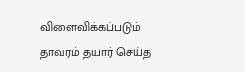விளைவிக்கப்படும் தாவரம் தயார் செய்த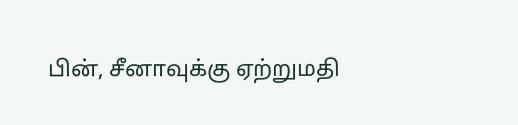பின், சீனாவுக்கு ஏற்றுமதி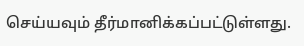செய்யவும் தீர்மானிக்கப்பட்டுள்ளது.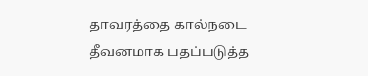தாவரத்தை கால்நடை தீவனமாக பதப்படுத்த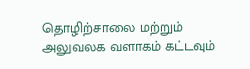தொழிற்சாலை மற்றும் அலுவலக வளாகம் கட்டவும்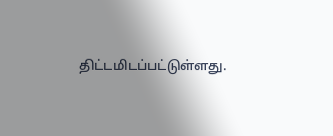திட்டமிடப்பட்டுள்ளது.